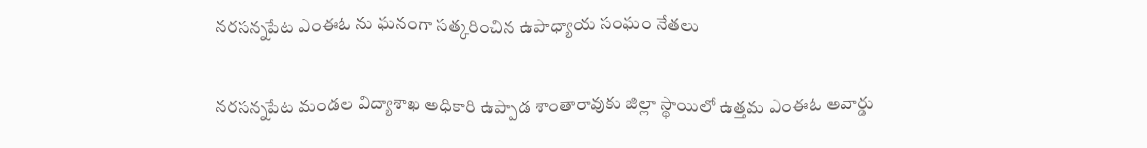నరసన్నపేట ఎంఈఓ ను ఘనంగా సత్కరించిన ఉపాధ్యాయ సంఘం నేతలు

నరసన్నపేట మండల విద్యాశాఖ అధికారి ఉప్పాడ శాంతారావుకు జిల్లా స్థాయిలో ఉత్తమ ఎంఈఓ అవార్డు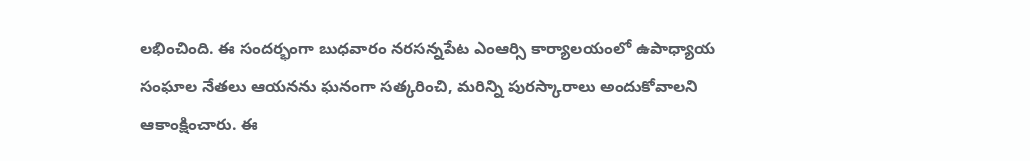లభించింది. ఈ సందర్భంగా బుధవారం నరసన్నపేట ఎంఆర్సి కార్యాలయంలో ఉపాధ్యాయ సంఘాల నేతలు ఆయనను ఘనంగా సత్కరించి, మరిన్ని పురస్కారాలు అందుకోవాలని ఆకాంక్షించారు. ఈ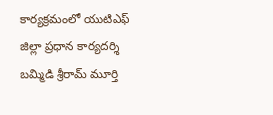కార్యక్రమంలో యుటిఎఫ్ జిల్లా ప్రధాన కార్యదర్శి బమ్మిడి శ్రీరామ్ మూర్తి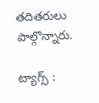తదితరులు పాల్గొన్నారు.

ట్యాగ్స్ :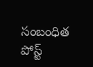సంబంధిత పోస్ట్